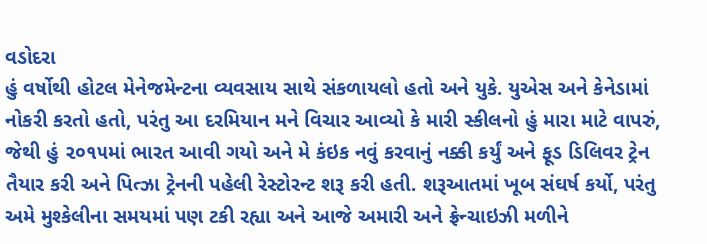વડોદરા
હું વર્ષોથી હોટલ મેનેજમેન્ટના વ્યવસાય સાથે સંકળાયલો હતો અને યુકે. યુએસ અને કેનેડામાં નોકરી કરતો હતો, પરંતુ આ દરમિયાન મને વિચાર આવ્યો કે મારી સ્કીલનો હું મારા માટે વાપરું, જેથી હું ૨૦૧૫માં ભારત આવી ગયો અને મે કંઇક નવું કરવાનું નક્કી કર્યું અને ફૂડ ડિલિવર ટ્રેન તૈયાર કરી અને પિત્ઝા ટ્રેનની પહેલી રેસ્ટોરન્ટ શરૂ કરી હતી. શરૂઆતમાં ખૂબ સંઘર્ષ કર્યો, પરંતુ અમે મુશ્કેલીના સમયમાં પણ ટકી રહ્યા અને આજે અમારી અને ફ્રેન્ચાઇઝી મળીને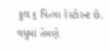કુલ ૬ પિત્ઝા રેસ્ટોરન્ટ છે. વધુમાં તેમણે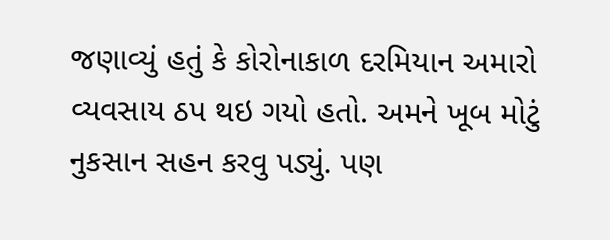જણાવ્યું હતું કે કોરોનાકાળ દરમિયાન અમારો વ્યવસાય ઠપ થઇ ગયો હતો. અમને ખૂબ મોટું નુકસાન સહન કરવુ પડ્યું. પણ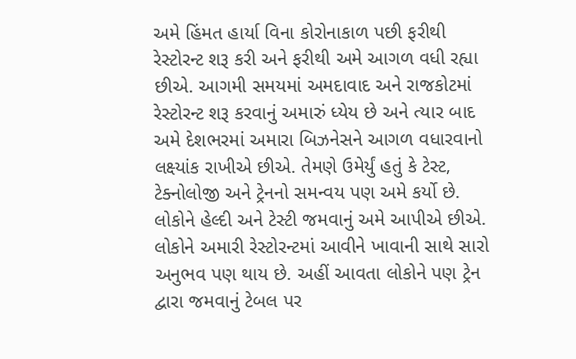અમે હિંમત હાર્યા વિના કોરોનાકાળ પછી ફરીથી રેસ્ટોરન્ટ શરૂ કરી અને ફરીથી અમે આગળ વધી રહ્યા છીએ. આગમી સમયમાં અમદાવાદ અને રાજકોટમાં રેસ્ટોરન્ટ શરૂ કરવાનું અમારું ધ્યેય છે અને ત્યાર બાદ અમે દેશભરમાં અમારા બિઝનેસને આગળ વધારવાનો લક્ષ્યાંક રાખીએ છીએ. તેમણે ઉમેર્યું હતું કે ટેસ્ટ, ટેક્નોલોજી અને ટ્રેનનો સમન્વય પણ અમે કર્યો છે. લોકોને હેલ્દી અને ટેસ્ટી જમવાનું અમે આપીએ છીએ. લોકોને અમારી રેસ્ટોરન્ટમાં આવીને ખાવાની સાથે સારો અનુભવ પણ થાય છે. અહીં આવતા લોકોને પણ ટ્રેન દ્વારા જમવાનું ટેબલ પર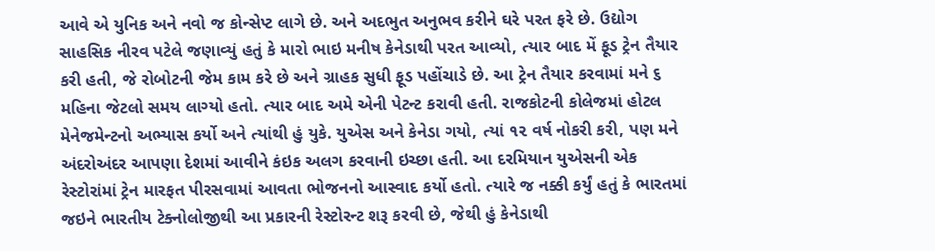આવે એ યુનિક અને નવો જ કોન્સેપ્ટ લાગે છે. અને અદભુત અનુભવ કરીને ઘરે પરત ફરે છે. ઉદ્યોગ સાહસિક નીરવ પટેલે જણાવ્યું હતું કે મારો ભાઇ મનીષ કેનેડાથી પરત આવ્યો, ત્યાર બાદ મેં ફૂડ ટ્રેન તૈયાર કરી હતી, જે રોબોટની જેમ કામ કરે છે અને ગ્રાહક સુધી ફૂડ પહોંચાડે છે. આ ટ્રેન તૈયાર કરવામાં મને ૬ મહિના જેટલો સમય લાગ્યો હતો. ત્યાર બાદ અમે એની પેટન્ટ કરાવી હતી. રાજકોટની કોલેજમાં હોટલ મેનેજમેન્ટનો અભ્યાસ કર્યો અને ત્યાંથી હું યુકે. યુએસ અને કેનેડા ગયો, ત્યાં ૧૨ વર્ષ નોકરી કરી, પણ મને અંદરોઅંદર આપણા દેશમાં આવીને કંઇક અલગ કરવાની ઇચ્છા હતી. આ દરમિયાન યુએસની એક રેસ્ટોરાંમાં ટ્રેન મારફત પીરસવામાં આવતા ભોજનનો આસ્વાદ કર્યો હતો. ત્યારે જ નક્કી કર્યું હતું કે ભારતમાં જઇને ભારતીય ટેક્નોલોજીથી આ પ્રકારની રેસ્ટોરન્ટ શરૂ કરવી છે, જેથી હું કેનેડાથી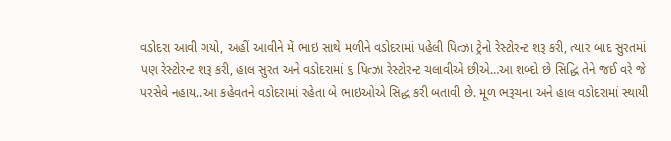વડોદરા આવી ગયો, અહીં આવીને મેં ભાઇ સાથે મળીને વડોદરામાં પહેલી પિત્ઝા ટ્રેનો રેસ્ટોરન્ટ શરૂ કરી, ત્યાર બાદ સુરતમાં પણ રેસ્ટોરન્ટ શરૂ કરી, હાલ સુરત અને વડોદરામાં ૬ પિત્ઝા રેસ્ટોરન્ટ ચલાવીએ છીએ…આ શબ્દો છે સિદ્ધિ તેને જઈ વરે જે પરસેવે નહાય..આ કહેવતને વડોદરામાં રહેતા બે ભાઇઓએ સિદ્ધ કરી બતાવી છે. મૂળ ભરૂચના અને હાલ વડોદરામાં સ્થાયી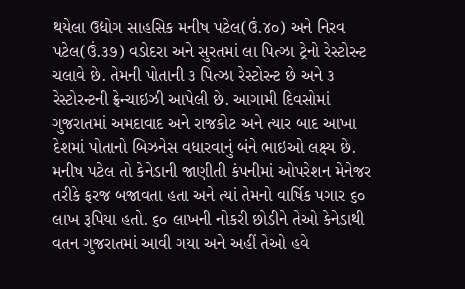થયેલા ઉદ્યોગ સાહસિક મનીષ પટેલ(ઉં.૪૦) અને નિરવ પટેલ(ઉં.૩૭) વડોદરા અને સુરતમાં લા પિત્ઝા ટ્રેનો રેસ્ટોરન્ટ ચલાવે છે. તેમની પોતાની ૩ પિત્ઝા રેસ્ટોરન્ટ છે અને ૩ રેસ્ટોરન્ટની ફ્રેન્ચાઇઝી આપેલી છે. આગામી દિવસોમાં ગુજરાતમાં અમદાવાદ અને રાજકોટ અને ત્યાર બાદ આખા દેશમાં પોતાનો બિઝનેસ વધારવાનું બંને ભાઇઓ લક્ષ્ય છે. મનીષ પટેલ તો કેનેડાની જાણીતી કંપનીમાં ઓપરેશન મેનેજર તરીકે ફરજ બજાવતા હતા અને ત્યાં તેમનો વાર્ષિક પગાર ૬૦ લાખ રૂપિયા હતો. ૬૦ લાખની નોકરી છોડીને તેઓ કેનેડાથી વતન ગુજરાતમાં આવી ગયા અને અહીં તેઓ હવે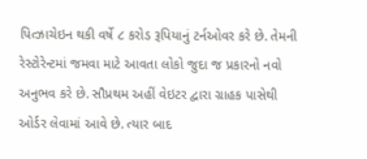પિત્ઝાચેઇન થકી વર્ષે ૮ કરોડ રૂપિયાનું ટર્નઓવર કરે છે. તેમની રેસ્ટોરેન્ટમાં જમવા માટે આવતા લોકો જુદા જ પ્રકારનો નવો અનુભવ કરે છે. સૌપ્રથમ અહીં વેઇટર દ્વારા ગ્રાહક પાસેથી ઓર્ડર લેવામાં આવે છે. ત્યાર બાદ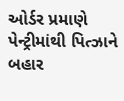ઓર્ડર પ્રમાણે પેન્ટ્રીમાંથી પિત્ઝાને બહાર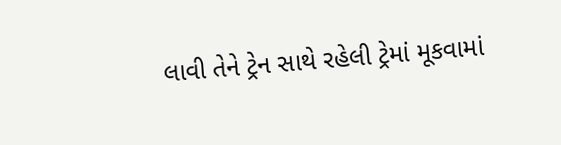લાવી તેને ટ્રેન સાથે રહેલી ટ્રેમાં મૂકવામાં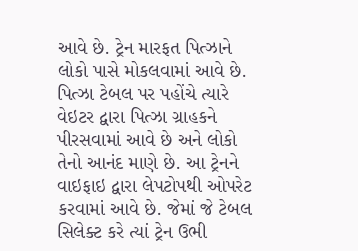આવે છે. ટ્રેન મારફત પિત્ઝાને લોકો પાસે મોકલવામાં આવે છે. પિત્ઝા ટેબલ પર પહોંચે ત્યારે વેઇટર દ્વારા પિત્ઝા ગ્રાહકને પીરસવામાં આવે છે અને લોકો તેનો આનંદ માણે છે. આ ટ્રેનને વાઇફાઇ દ્વારા લેપટોપથી ઓપરેટ કરવામાં આવે છે. જેમાં જે ટેબલ સિલેક્ટ કરે ત્યાં ટ્રેન ઉભી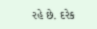રહે છે. દરેક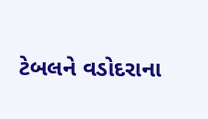ટેબલને વડોદરાના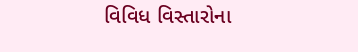વિવિધ વિસ્તારોના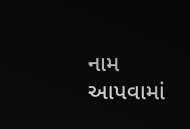નામ આપવામાં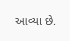આવ્યા છે.